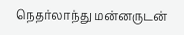நெதர்லாந்து மன்னருடன்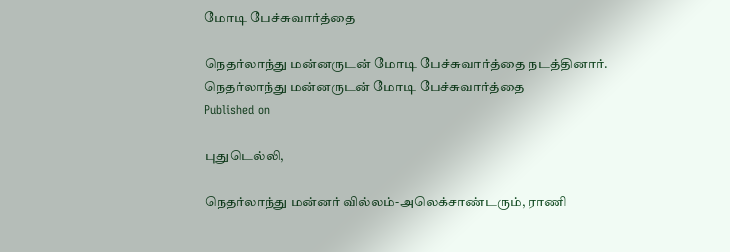மோடி பேச்சுவார்த்தை

நெதர்லாந்து மன்னருடன் மோடி பேச்சுவார்த்தை நடத்தினார்.
நெதர்லாந்து மன்னருடன் மோடி பேச்சுவார்த்தை
Published on

புதுடெல்லி,

நெதர்லாந்து மன்னர் வில்லம்-அலெக்சாண்டரும், ராணி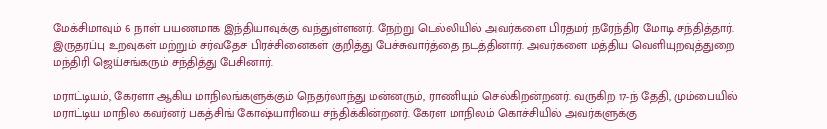மேக்சிமாவும் 6 நாள் பயணமாக இந்தியாவுக்கு வந்துள்ளனர். நேற்று டெல்லியில் அவர்களை பிரதமர் நரேந்திர மோடி சந்தித்தார். இருதரப்பு உறவுகள் மற்றும் சர்வதேச பிரச்சினைகள் குறித்து பேச்சுவார்த்தை நடத்தினார். அவர்களை மத்திய வெளியுறவுத்துறை மந்திரி ஜெய்சங்கரும் சந்தித்து பேசினார்.

மராட்டியம், கேரளா ஆகிய மாநிலங்களுக்கும் நெதர்லாந்து மன்னரும், ராணியும் செல்கிறன்றனர். வருகிற 17-ந் தேதி, மும்பையில் மராட்டிய மாநில கவர்னர் பகத்சிங் கோஷ்யாரியை சந்திக்கின்றனர். கேரள மாநிலம் கொச்சியில் அவர்களுக்கு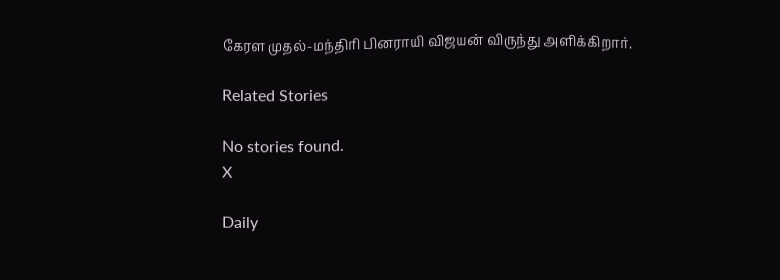கேரள முதல்-மந்திரி பினராயி விஜயன் விருந்து அளிக்கிறார்.

Related Stories

No stories found.
X

Daily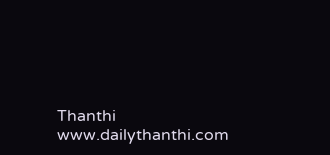Thanthi
www.dailythanthi.com